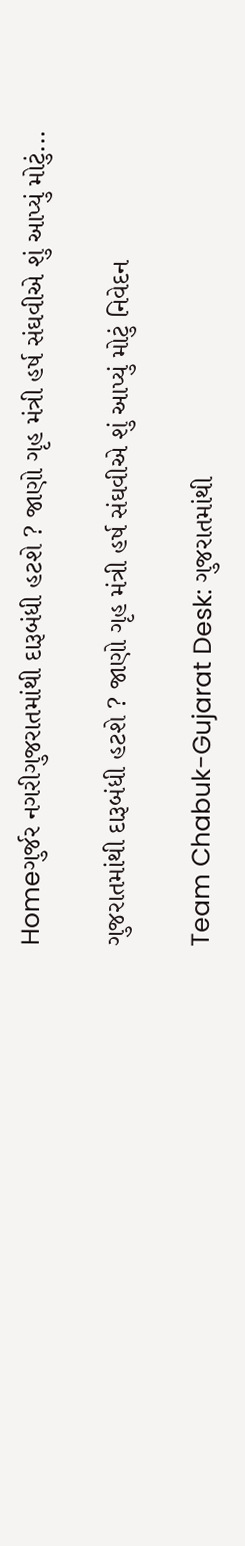Homeગુર્જર નગરીગુજરાતમાંથી દારૂબંધી હટશે ? જાણો ગૃહ મંત્રી હર્ષ સંઘવીએ શું આપ્યું મોટું...

ગુજરાતમાંથી દારૂબંધી હટશે ? જાણો ગૃહ મંત્રી હર્ષ સંઘવીએ શું આપ્યું મોટું નિવેદન

Team Chabuk-Gujarat Desk: ગુજરાતમાંથી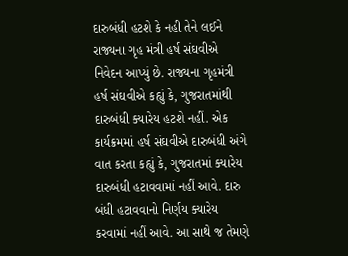દારુબંધી હટશે કે નહી તેને લઈને રાજ્યના ગૃહ મંત્રી હર્ષ સંઘવીએ નિવેદન આપ્યું છે. રાજ્યના ગૃહમંત્રી હર્ષ સંઘવીએ કહ્યું કે, ગુજરાતમાંથી દારુબંધી ક્યારેય હટશે નહીં. એક કાર્યક્રમમાં હર્ષ સંઘવીએ દારુબંધી અંગે વાત કરતા કહ્યું કે, ગુજરાતમાં ક્યારેય દારુબંધી હટાવવામાં નહીં આવે. દારુ બંધી હટાવવાનો નિર્ણય ક્યારેય કરવામાં નહીં આવે. આ સાથે જ તેમણે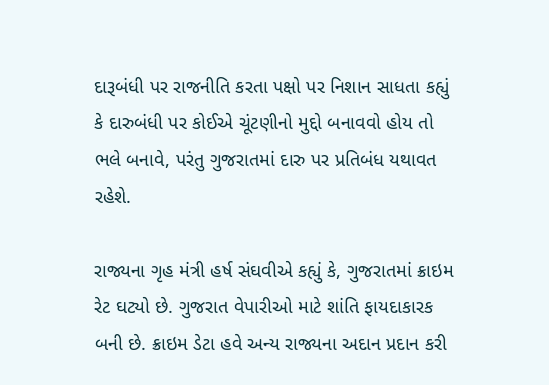દારૂબંધી પર રાજનીતિ કરતા પક્ષો પર નિશાન સાધતા કહ્યું કે દારુબંધી પર કોઈએ ચૂંટણીનો મુદ્દો બનાવવો હોય તો ભલે બનાવે, પરંતુ ગુજરાતમાં દારુ પર પ્રતિબંધ યથાવત રહેશે.

રાજ્યના ગૃહ મંત્રી હર્ષ સંઘવીએ કહ્યું કે, ગુજરાતમાં ક્રાઇમ રેટ ઘટ્યો છે. ગુજરાત વેપારીઓ માટે શાંતિ ફાયદાકારક બની છે. ક્રાઇમ ડેટા હવે અન્ય રાજ્યના અદાન પ્રદાન કરી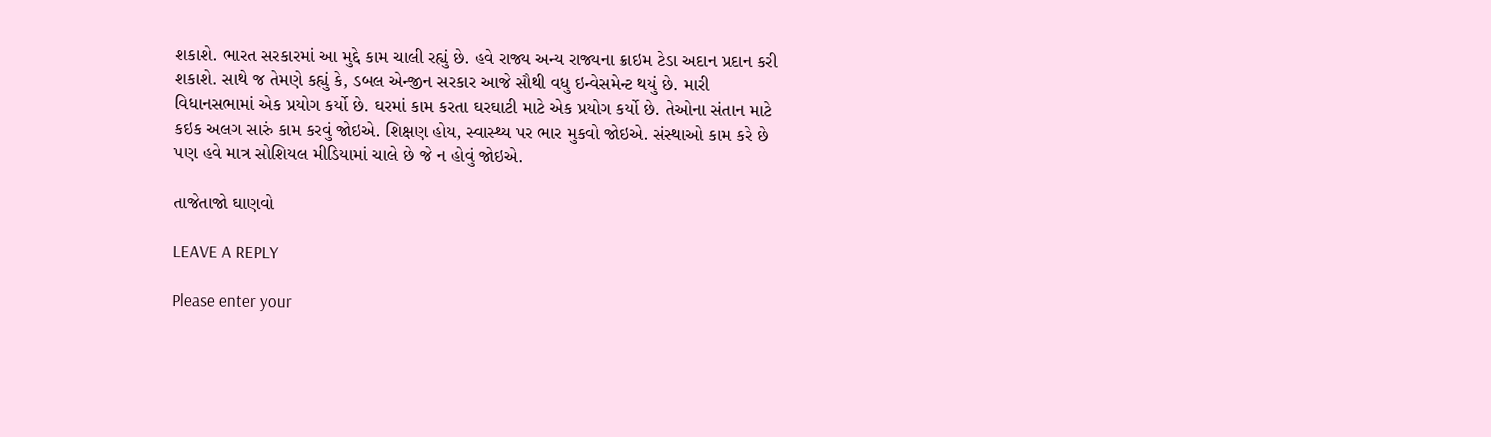શકાશે. ભારત સરકારમાં આ મુદ્દે કામ ચાલી રહ્યું છે. હવે રાજ્ય અન્ય રાજ્યના ક્રાઇમ ટેડા અદાન પ્રદાન કરી શકાશે. સાથે જ તેમણે કહ્યું કે, ડબલ એન્જીન સરકાર આજે સૌથી વધુ ઇન્વેસમેન્ટ થયું છે. મારી વિધાનસભામાં એક પ્રયોગ કર્યો છે. ઘરમાં કામ કરતા ઘરઘાટી માટે એક પ્રયોગ કર્યો છે. તેઓના સંતાન માટે કઇક અલગ સારું કામ કરવું જોઇએ. શિક્ષણ હોય, સ્વાસ્થ્ય પર ભાર મુકવો જોઇએ. સંસ્થાઓ કામ કરે છે પણ હવે માત્ર સોશિયલ મીડિયામાં ચાલે છે જે ન હોવું જોઇએ.

તાજેતાજો ઘાણવો

LEAVE A REPLY

Please enter your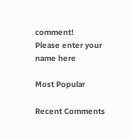comment!
Please enter your name here

Most Popular

Recent Comments